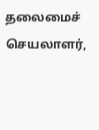தலைமைச் செயலாளர்,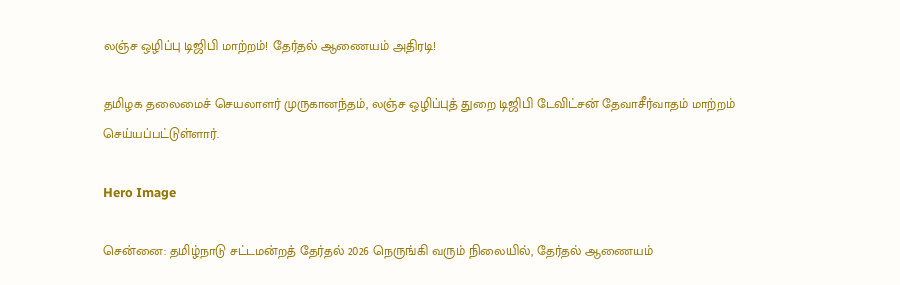லஞ்ச ஒழிப்பு டிஜிபி மாற்றம்! தேர்தல் ஆணையம் அதிரடி!

தமிழக தலைமைச் செயலாளர் முருகானந்தம், லஞ்ச ஒழிப்புத் துறை டிஜிபி டேவிட்சன் தேவாசீர்வாதம் மாற்றம் செய்யப்பட்டுள்ளார்.

Hero Image

சென்னை: தமிழ்நாடு சட்டமன்றத் தேர்தல் 2026 நெருங்கி வரும் நிலையில், தேர்தல் ஆணையம்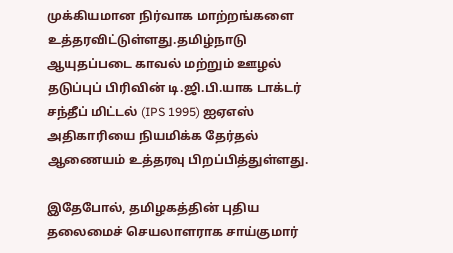முக்கியமான நிர்வாக மாற்றங்களை உத்தரவிட்டுள்ளது.தமிழ்நாடு ஆயுதப்படை காவல் மற்றும் ஊழல் தடுப்புப் பிரிவின் டி.ஜி.பி.யாக டாக்டர் சந்தீப் மிட்டல் (IPS 1995) ஐஏஎஸ் அதிகாரியை நியமிக்க தேர்தல் ஆணையம் உத்தரவு பிறப்பித்துள்ளது.

இதேபோல், தமிழகத்தின் புதிய தலைமைச் செயலாளராக சாய்குமார்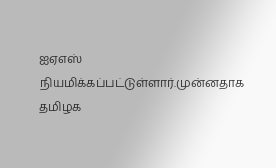ஐஏஎஸ் நியமிக்கப்பட்டுள்ளார்.முன்னதாக தமிழக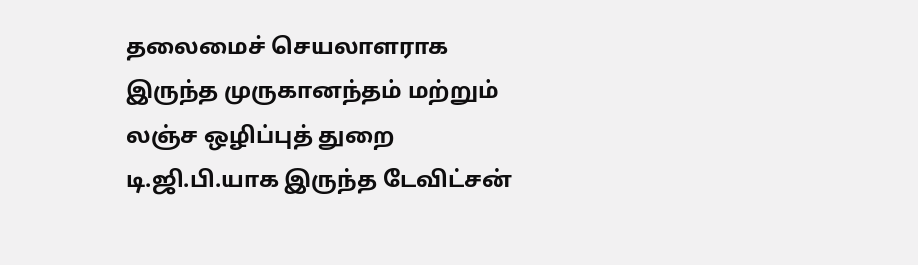தலைமைச் செயலாளராக இருந்த முருகானந்தம் மற்றும் லஞ்ச ஒழிப்புத் துறை டி.ஜி.பி.யாக இருந்த டேவிட்சன்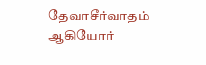தேவாசீர்வாதம் ஆகியோர்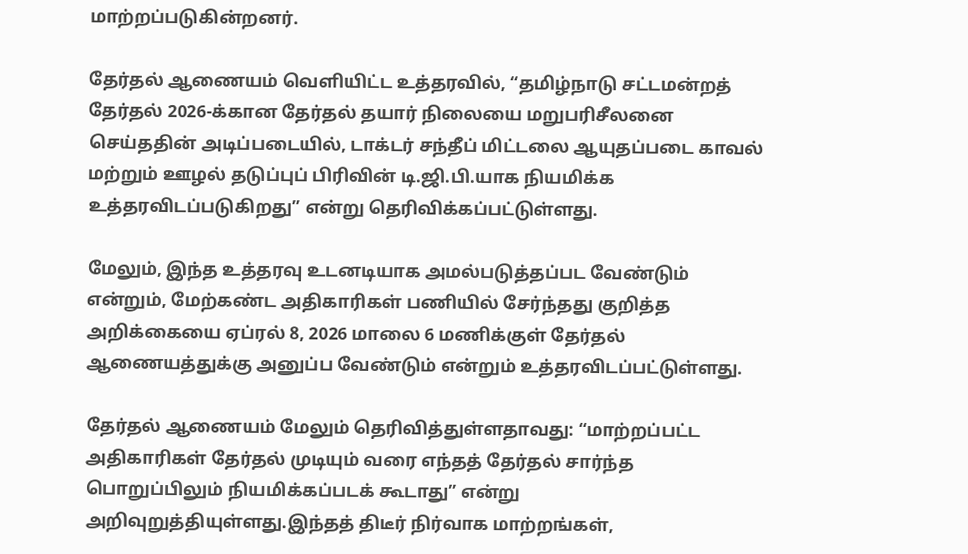மாற்றப்படுகின்றனர்.

தேர்தல் ஆணையம் வெளியிட்ட உத்தரவில், “தமிழ்நாடு சட்டமன்றத் தேர்தல் 2026-க்கான தேர்தல் தயார் நிலையை மறுபரிசீலனை செய்ததின் அடிப்படையில், டாக்டர் சந்தீப் மிட்டலை ஆயுதப்படை காவல் மற்றும் ஊழல் தடுப்புப் பிரிவின் டி.ஜி.பி.யாக நியமிக்க உத்தரவிடப்படுகிறது” என்று தெரிவிக்கப்பட்டுள்ளது.

மேலும், இந்த உத்தரவு உடனடியாக அமல்படுத்தப்பட வேண்டும் என்றும், மேற்கண்ட அதிகாரிகள் பணியில் சேர்ந்தது குறித்த அறிக்கையை ஏப்ரல் 8, 2026 மாலை 6 மணிக்குள் தேர்தல் ஆணையத்துக்கு அனுப்ப வேண்டும் என்றும் உத்தரவிடப்பட்டுள்ளது.

தேர்தல் ஆணையம் மேலும் தெரிவித்துள்ளதாவது: “மாற்றப்பட்ட அதிகாரிகள் தேர்தல் முடியும் வரை எந்தத் தேர்தல் சார்ந்த பொறுப்பிலும் நியமிக்கப்படக் கூடாது” என்று அறிவுறுத்தியுள்ளது.இந்தத் திடீர் நிர்வாக மாற்றங்கள்,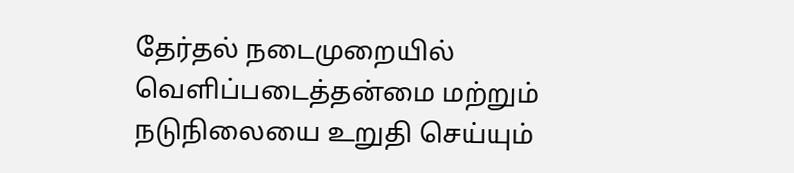தேர்தல் நடைமுறையில் வெளிப்படைத்தன்மை மற்றும் நடுநிலையை உறுதி செய்யும்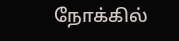நோக்கில்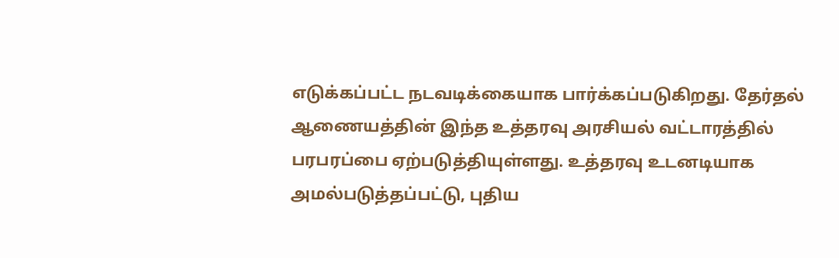எடுக்கப்பட்ட நடவடிக்கையாக பார்க்கப்படுகிறது. தேர்தல் ஆணையத்தின் இந்த உத்தரவு அரசியல் வட்டாரத்தில் பரபரப்பை ஏற்படுத்தியுள்ளது. உத்தரவு உடனடியாக அமல்படுத்தப்பட்டு, புதிய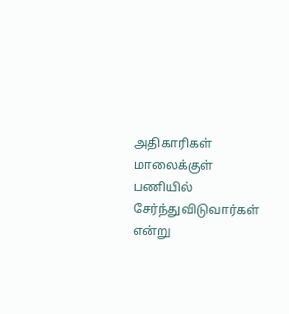அதிகாரிகள் மாலைக்குள் பணியில் சேர்ந்துவிடுவார்கள் என்று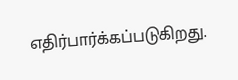எதிர்பார்க்கப்படுகிறது.